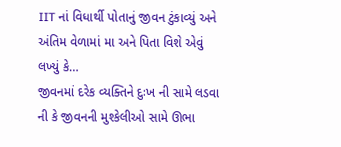IIT નાં વિધાર્થી પોતાનું જીવન ટુંકાવ્યું અને અંતિમ વેળામાં મા અને પિતા વિશે એવું લખ્યું કે…
જીવનમાં દરેક વ્યક્તિને દુઃખ ની સામે લડવા ની કે જીવનની મુશ્કેલીઓ સામે ઊભા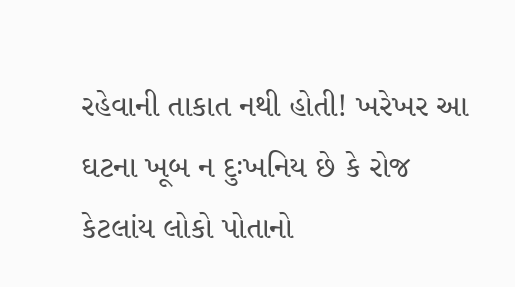રહેવાની તાકાત નથી હોતી! ખરેખર આ ઘટના ખૂબ ન દુઃખનિય છે કે રોજ કેટલાંય લોકો પોતાનો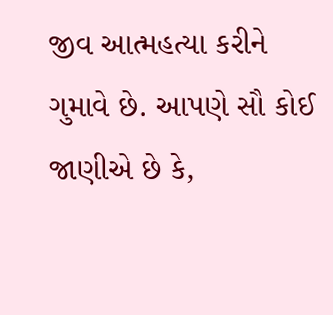જીવ આત્મહત્યા કરીને ગુમાવે છે. આપણે સૌ કોઈ જાણીએ છે કે,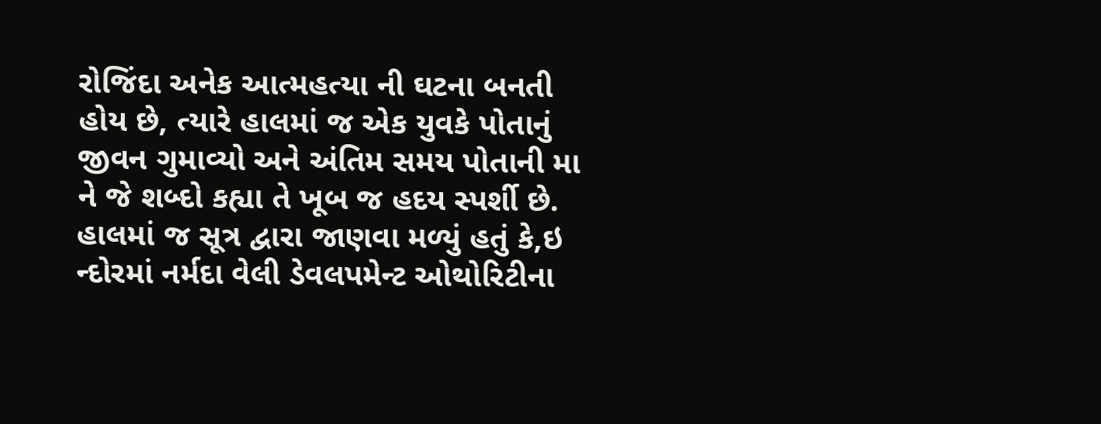રોજિંદા અનેક આત્મહત્યા ની ઘટના બનતી હોય છે, ત્યારે હાલમાં જ એક યુવકે પોતાનું જીવન ગુમાવ્યો અને અંતિમ સમય પોતાની મા ને જે શબ્દો કહ્યા તે ખૂબ જ હદય સ્પર્શી છે.
હાલમાં જ સૂત્ર દ્વારા જાણવા મળ્યું હતું કે,ઇ ન્દોરમાં નર્મદા વેલી ડેવલપમેન્ટ ઓથોરિટીના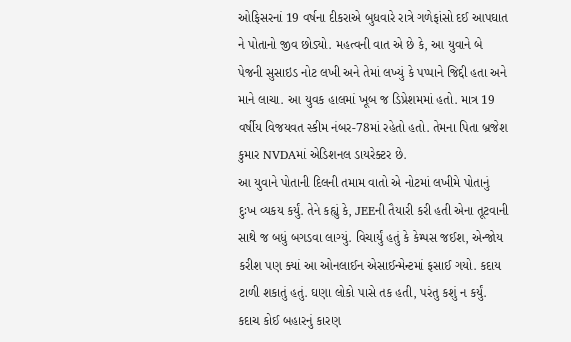ઓફિસરનાં 19 વર્ષના દીકરાએ બુધવારે રાત્રે ગળેફાંસો દઈ આપઘાત ને પોતાનો જીવ છોડ્યો. મહત્વની વાત એ છે કે, આ યુવાને બે પેજની સુસાઇડ નોટ લખી અને તેમાં લખ્યું કે પપ્પાને જિદ્દી હતા અને માને લાચા. આ યુવક હાલમાં ખૂબ જ ડિપ્રેશમમાં હતો. માત્ર 19 વર્ષીય વિજયવત સ્કીમ નંબર-78માં રહેતો હતો. તેમના પિતા બ્રજેશ કુમાર NVDAમાં એડિશનલ ડાયરેક્ટર છે.
આ યુવાને પોતાની દિલની તમામ વાતો એ નોટમાં લખીમે પોતાનું દુઃખ વ્યકય કર્યું. તેને કહ્યું કે, JEEની તૈયારી કરી હતી એના તૂટવાની સાથે જ બધું બગડવા લાગ્યું. વિચાર્યું હતું કે કેમ્પસ જઈશ, એન્જોય કરીશ પણ ક્યાં આ ઓનલાઈન એસાઈન્મેન્ટમાં ફસાઈ ગયો. કદાય ટાળી શકાતું હતું. ઘણા લોકો પાસે તક હતી, પરંતુ કશું ન કર્યું. કદાચ કોઈ બહારનું કારણ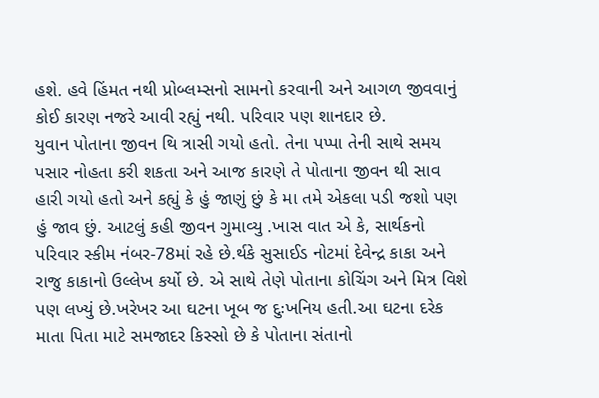હશે. હવે હિંમત નથી પ્રોબ્લમ્સનો સામનો કરવાની અને આગળ જીવવાનું કોઈ કારણ નજરે આવી રહ્યું નથી. પરિવાર પણ શાનદાર છે.
યુવાન પોતાના જીવન થિ ત્રાસી ગયો હતો. તેના પપ્પા તેની સાથે સમય પસાર નોહતા કરી શકતા અને આજ કારણે તે પોતાના જીવન થી સાવ હારી ગયો હતો અને કહ્યું કે હું જાણું છું કે મા તમે એકલા પડી જશો પણ હું જાવ છું. આટલું કહી જીવન ગુમાવ્યુ .ખાસ વાત એ કે, સાર્થકનો પરિવાર સ્કીમ નંબર-78માં રહે છે.ર્થકે સુસાઈડ નોટમાં દેવેન્દ્ર કાકા અને રાજુ કાકાનો ઉલ્લેખ કર્યો છે. એ સાથે તેણે પોતાના કોચિંગ અને મિત્ર વિશે પણ લખ્યું છે.ખરેખર આ ઘટના ખૂબ જ દુઃખનિય હતી.આ ઘટના દરેક માતા પિતા માટે સમજાદર કિસ્સો છે કે પોતાના સંતાનો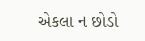એકલા ન છોડો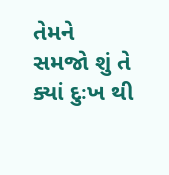તેમને સમજો શું તે ક્યાં દુઃખ થી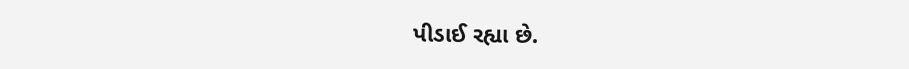પીડાઈ રહ્યા છે.